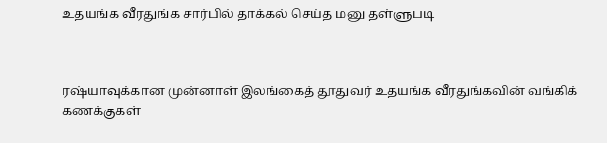உதயங்க வீரதுங்க சார்பில் தாக்கல் செய்த மனு தள்ளுபடி



ரஷ்யாவுக்கான முன்னாள் இலங்கைத் தூதுவர் உதயங்க வீரதுங்கவின் வங்கிக் கணக்குகள்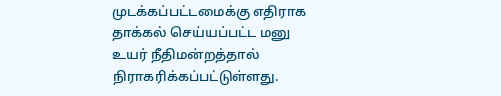முடக்கப்பட்டமைக்கு எதிராக தாக்கல் செய்யப்பட்ட மனு உயர் நீதிமன்றத்தால் நிராகரிக்கப்பட்டுள்ளது.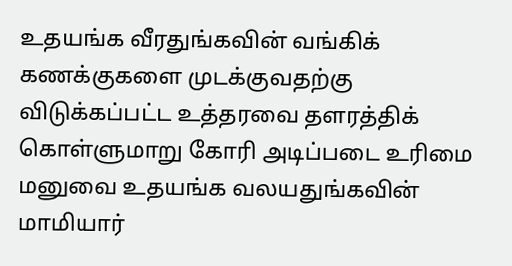உதயங்க வீரதுங்கவின் வங்கிக் கணக்குகளை முடக்குவதற்கு விடுக்கப்பட்ட உத்தரவை தளரத்திக் கொள்ளுமாறு கோரி அடிப்படை உரிமை மனுவை உதயங்க வலயதுங்கவின் மாமியார்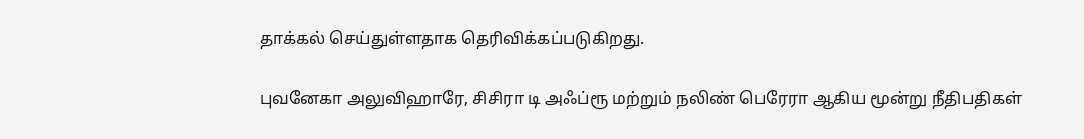தாக்கல் செய்துள்ளதாக தெரிவிக்கப்படுகிறது.

புவனேகா அலுவிஹாரே, சிசிரா டி அஃப்ரூ மற்றும் நலிண் பெரேரா ஆகிய மூன்று நீதிபதிகள்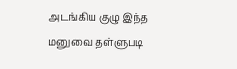அடங்கிய குழு இந்த மனுவை தள்ளுபடி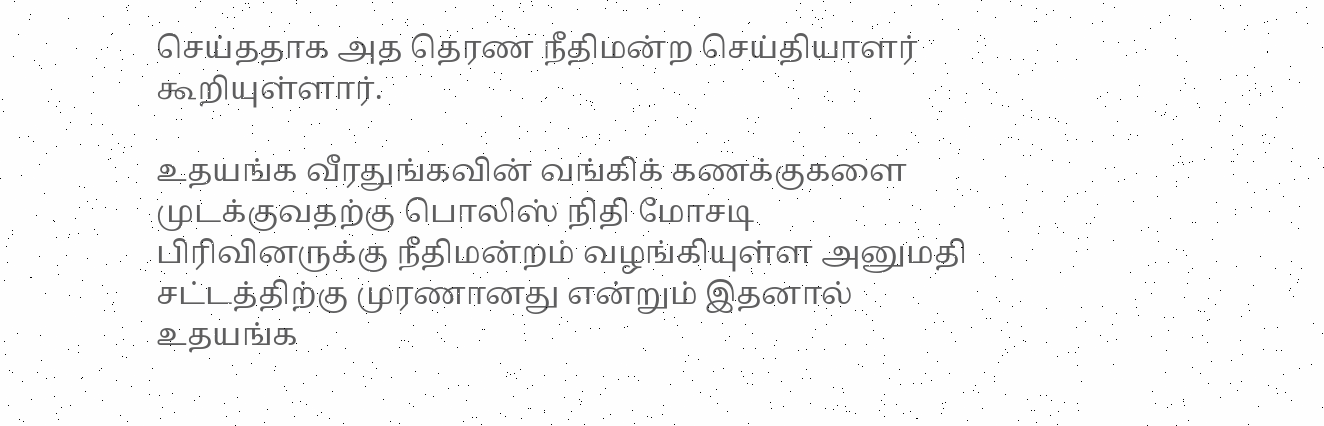செய்ததாக அத தெரண நீதிமன்ற செய்தியாளர் கூறியுள்ளார்.

உதயங்க வீரதுங்கவின் வங்கிக் கணக்குகளை முடக்குவதற்கு பொலிஸ் நிதி மோசடி பிரிவினருக்கு நீதிமன்றம் வழங்கியுள்ள அனுமதி சட்டத்திற்கு முரணானது என்றும் இதனால் உதயங்க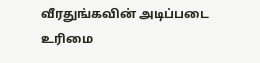வீரதுங்கவின் அடிப்படை உரிமை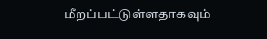மீறப்பட்டுள்ளதாகவும்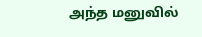அந்த மனுவில்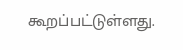கூறப்பட்டுள்ளது.